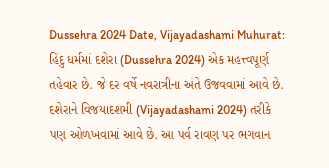Dussehra 2024 Date, Vijayadashami Muhurat: હિંદુ ધર્મમાં દશેરા (Dussehra 2024) એક મહત્ત્વપૂર્ણ તહેવાર છે. જે દર વર્ષે નવરાત્રીના અંતે ઉજવવામાં આવે છે. દશેરાને વિજયાદશમી (Vijayadashami 2024) તરીકે પણ ઓળખવામાં આવે છે. આ પર્વ રાવણ પર ભગવાન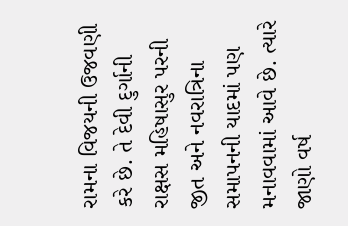રામના વિજયની ઉજવણી કરે છે. તે દેવી દુર્ગાની રાક્ષસ મહિષાસુર પરની જીત અને નવરાત્રિના સમાપનની યાદમાં પણ મનાવવામાં આવે છે. ત્યારે જાણો વર્ષ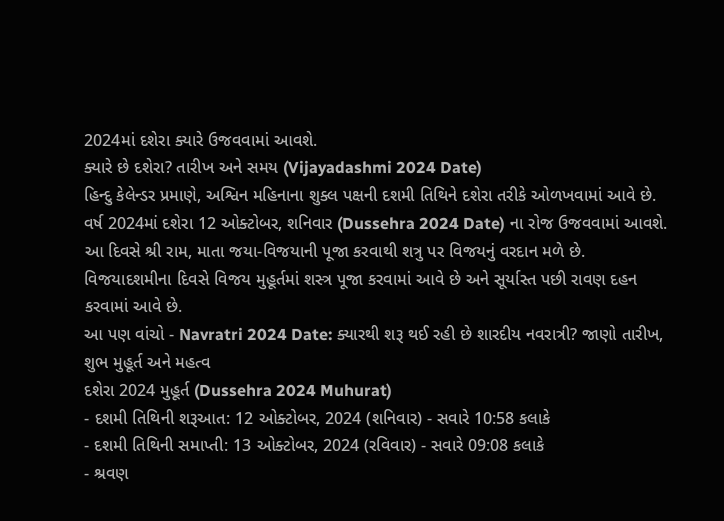2024માં દશેરા ક્યારે ઉજવવામાં આવશે.
ક્યારે છે દશેરા? તારીખ અને સમય (Vijayadashmi 2024 Date)
હિન્દુ કેલેન્ડર પ્રમાણે, અશ્વિન મહિનાના શુક્લ પક્ષની દશમી તિથિને દશેરા તરીકે ઓળખવામાં આવે છે. વર્ષ 2024માં દશેરા 12 ઓક્ટોબર, શનિવાર (Dussehra 2024 Date) ના રોજ ઉજવવામાં આવશે. આ દિવસે શ્રી રામ, માતા જયા-વિજયાની પૂજા કરવાથી શત્રુ પર વિજયનું વરદાન મળે છે. વિજયાદશમીના દિવસે વિજય મુહૂર્તમાં શસ્ત્ર પૂજા કરવામાં આવે છે અને સૂર્યાસ્ત પછી રાવણ દહન કરવામાં આવે છે.
આ પણ વાંચો - Navratri 2024 Date: ક્યારથી શરૂ થઈ રહી છે શારદીય નવરાત્રી? જાણો તારીખ, શુભ મુહૂર્ત અને મહત્વ
દશેરા 2024 મુહૂર્ત (Dussehra 2024 Muhurat)
- દશમી તિથિની શરૂઆત: 12 ઓક્ટોબર, 2024 (શનિવાર) - સવારે 10:58 કલાકે
- દશમી તિથિની સમાપ્તી: 13 ઓક્ટોબર, 2024 (રવિવાર) - સવારે 09:08 કલાકે
- શ્રવણ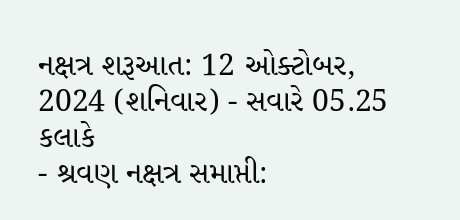નક્ષત્ર શરૂઆત: 12 ઓક્ટોબર, 2024 (શનિવાર) - સવારે 05.25 કલાકે
- શ્રવણ નક્ષત્ર સમાપ્તી: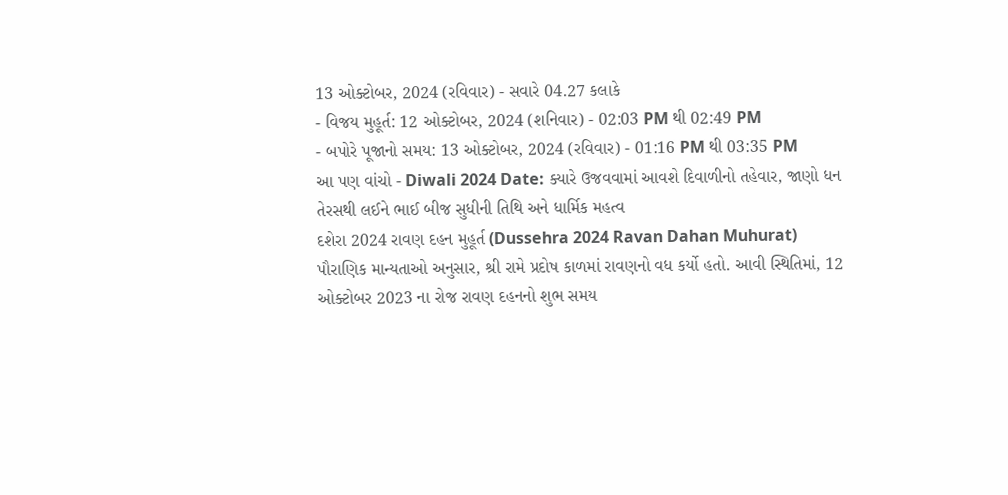13 ઓક્ટોબર, 2024 (રવિવાર) - સવારે 04.27 કલાકે
- વિજય મુહૂર્ત: 12 ઓક્ટોબર, 2024 (શનિવાર) - 02:03 PM થી 02:49 PM
- બપોરે પૂજાનો સમય: 13 ઓક્ટોબર, 2024 (રવિવાર) - 01:16 PM થી 03:35 PM
આ પણ વાંચો - Diwali 2024 Date: ક્યારે ઉજવવામાં આવશે દિવાળીનો તહેવાર, જાણો ધન તેરસથી લઈને ભાઈ બીજ સુધીની તિથિ અને ધાર્મિક મહત્વ
દશેરા 2024 રાવણ દહન મુહૂર્ત (Dussehra 2024 Ravan Dahan Muhurat)
પૌરાણિક માન્યતાઓ અનુસાર, શ્રી રામે પ્રદોષ કાળમાં રાવણનો વધ કર્યો હતો. આવી સ્થિતિમાં, 12 ઓક્ટોબર 2023 ના રોજ રાવણ દહનનો શુભ સમય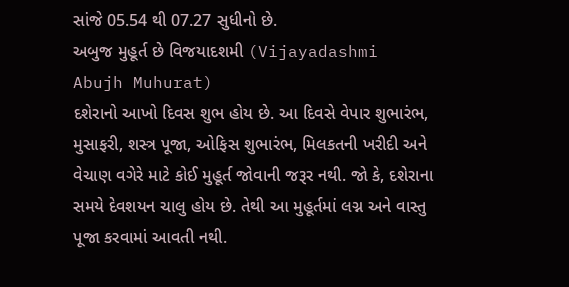સાંજે 05.54 થી 07.27 સુધીનો છે.
અબુજ મુહૂર્ત છે વિજયાદશમી (Vijayadashmi Abujh Muhurat)
દશેરાનો આખો દિવસ શુભ હોય છે. આ દિવસે વેપાર શુભારંભ, મુસાફરી, શસ્ત્ર પૂજા, ઓફિસ શુભારંભ, મિલકતની ખરીદી અને વેચાણ વગેરે માટે કોઈ મુહૂર્ત જોવાની જરૂર નથી. જો કે, દશેરાના સમયે દેવશયન ચાલુ હોય છે. તેથી આ મુહૂર્તમાં લગ્ન અને વાસ્તુ પૂજા કરવામાં આવતી નથી.